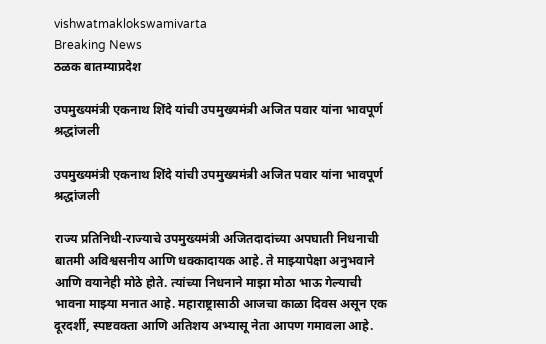vishwatmaklokswamivarta
Breaking News
ठळक बातम्याप्रदेश

उपमुख्यमंत्री एकनाथ शिंदे यांची उपमुख्यमंत्री अजित पवार यांना भावपूर्ण श्रद्धांजली

उपमुख्यमंत्री एकनाथ शिंदे यांची उपमुख्यमंत्री अजित पवार यांना भावपूर्ण श्रद्धांजली

राज्य प्रतिनिधी-राज्याचे उपमुख्यमंत्री अजितदादांच्या अपघाती निधनाची बातमी अविश्वसनीय आणि धक्कादायक आहे. ते माझ्यापेक्षा अनुभवाने आणि वयानेही मोठे होते. त्यांच्या निधनाने माझा मोठा भाऊ गेल्याची भावना माझ्या मनात आहे. महाराष्ट्रासाठी आजचा काळा दिवस असून एक दूरदर्शी, स्पष्टवक्ता आणि अतिशय अभ्यासू नेता आपण गमावला आहे.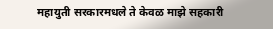महायुती सरकारमधले ते केवळ माझे सहकारी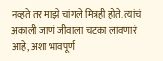नव्हते तर माझे चांगले मित्रही होते. त्यांचं अकाली जाणं जीवाला चटका लावणारं आहे, अशा भावपूर्ण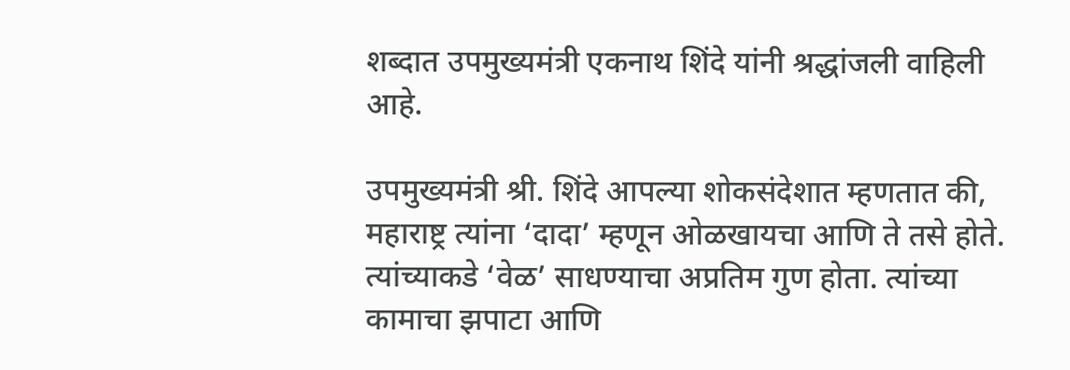शब्दात उपमुख्यमंत्री एकनाथ शिंदे यांनी श्रद्धांजली वाहिली आहे.

उपमुख्यमंत्री श्री. शिंदे आपल्या शोकसंदेशात म्हणतात की, महाराष्ट्र त्यांना ‘दादा’ म्हणून ओळखायचा आणि ते तसे होते. त्यांच्याकडे ‘वेळ’ साधण्याचा अप्रतिम गुण होता. त्यांच्या कामाचा झपाटा आणि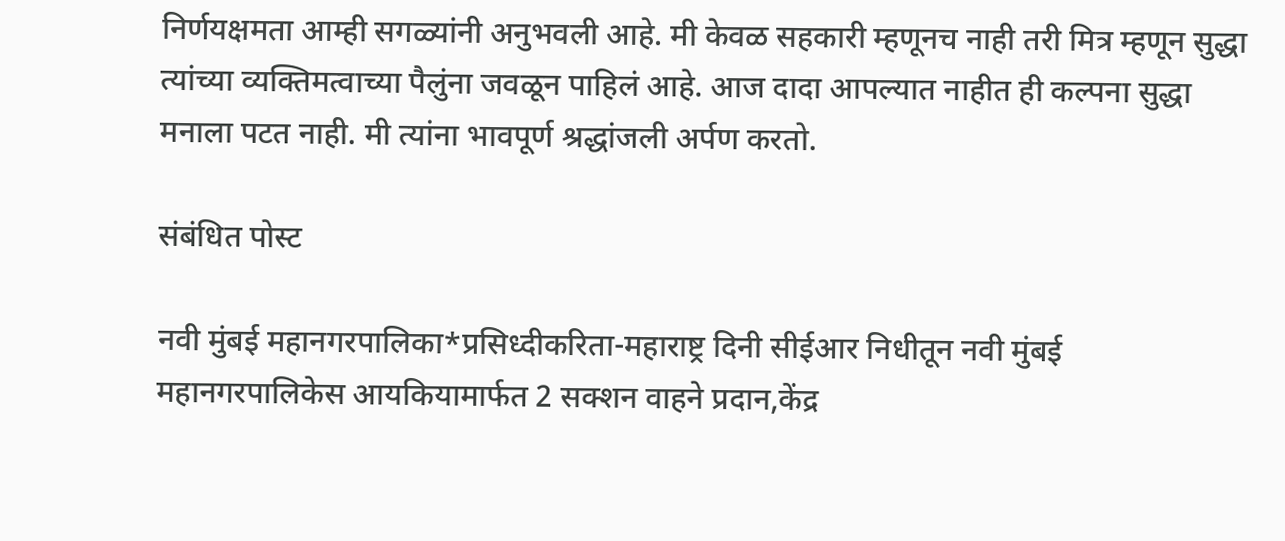निर्णयक्षमता आम्ही सगळ्यांनी अनुभवली आहे. मी केवळ सहकारी म्हणूनच नाही तरी मित्र म्हणून सुद्धा त्यांच्या व्यक्तिमत्वाच्या पैलुंना जवळून पाहिलं आहे. आज दादा आपल्यात नाहीत ही कल्पना सुद्धा मनाला पटत नाही. मी त्यांना भावपूर्ण श्रद्धांजली अर्पण करतो.

संबंधित पोस्ट

नवी मुंबई महानगरपालिका*प्रसिध्दीकरिता-महाराष्ट्र दिनी सीईआर निधीतून नवी मुंबई महानगरपालिकेस आयकियामार्फत 2 सक्शन वाहने प्रदान,केंद्र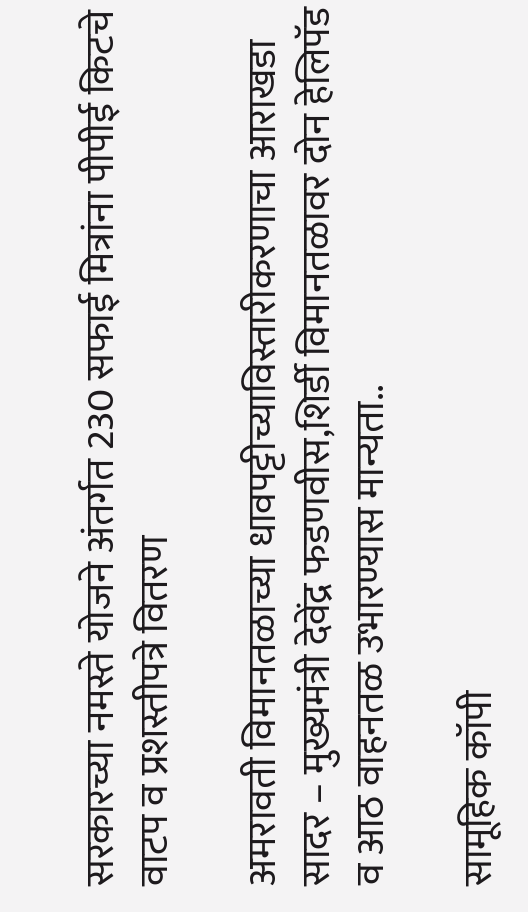सरकारच्या नमस्ते योजने अंतर्गत 230 सफाई मित्रांना पीपीई किटचे वाटप व प्रशस्तीपत्रे वितरण

अमरावती विमानतळाच्या धावपट्टीच्याविस्तारीकरणाचा आराखडा सादर – मुख्यमंत्री देवेंद्र फडणवीस,शिर्डी विमानतळावर दोन हेलिपॅड व आठ वाहनतळ उभारण्यास मान्यता..

सामूहिक कॉपी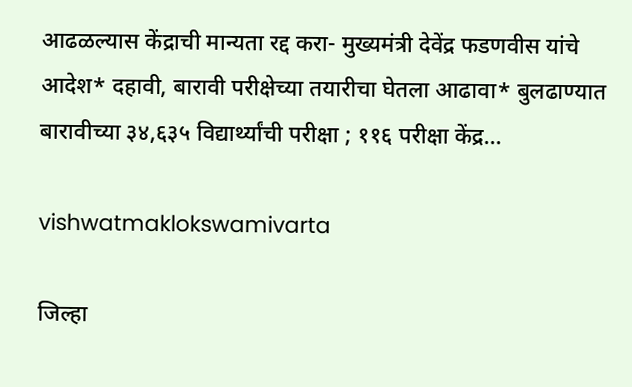आढळल्यास केंद्राची मान्यता रद्द करा- मुख्यमंत्री देवेंद्र फडणवीस यांचे आदेश* दहावी, बारावी परीक्षेच्या तयारीचा घेतला आढावा* बुलढाण्यात बारावीच्या ३४,६३५ विद्यार्थ्यांची परीक्षा ; ११६ परीक्षा केंद्र…

vishwatmaklokswamivarta

जिल्हा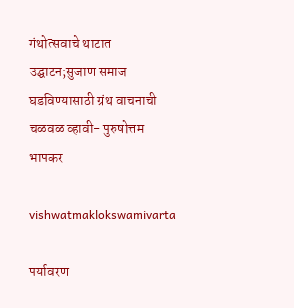गंथोत्सवाचे थाटात उद्घाटन;सुजाण समाज घडविण्यासाठी ग्रंथ वाचनाची चळवळ व्हावी- पुरुषोत्तम भापकर

vishwatmaklokswamivarta

पर्यावरण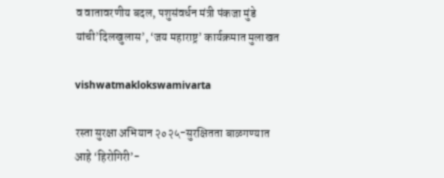व वातावरणीय बदल, पशुसंवर्धन मंत्री पंकजा मुंडे यांची’दिलखुलास’, ‘जय महाराष्ट्र’ कार्यक्रमात मुलाखत

vishwatmaklokswamivarta

रस्ता सुरक्षा अभियान २०२५-सुरक्षितता बाळगण्यात आहे ‘हिरोगिरी’-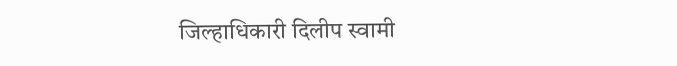जिल्हाधिकारी दिलीप स्वामी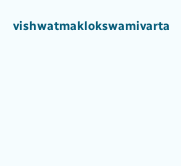vishwatmaklokswamivarta